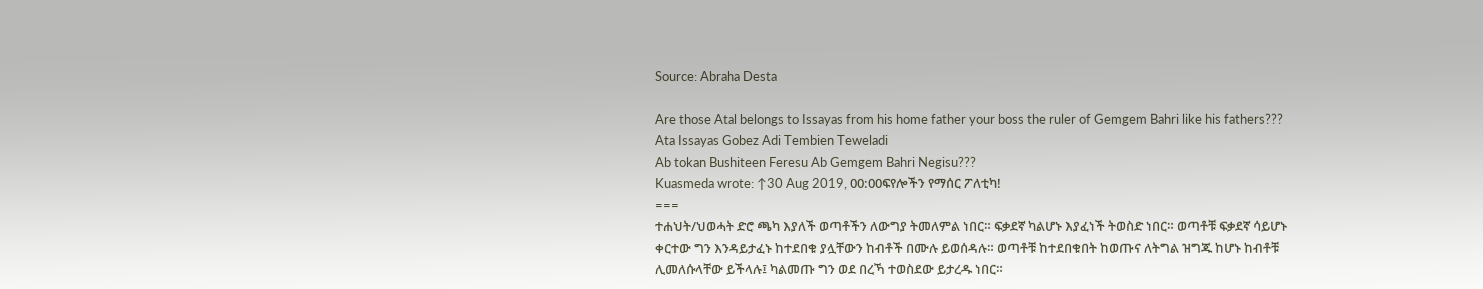Source: Abraha Desta

Are those Atal belongs to Issayas from his home father your boss the ruler of Gemgem Bahri like his fathers???
Ata Issayas Gobez Adi Tembien Teweladi
Ab tokan Bushiteen Feresu Ab Gemgem Bahri Negisu???
Kuasmeda wrote: ↑30 Aug 2019, 00:00ፍየሎችን የማሰር ፖለቲካ!
===
ተሐህት/ህወሓት ድሮ ጫካ እያለች ወጣቶችን ለውግያ ትመለምል ነበር። ፍቃደኛ ካልሆኑ እያፈነች ትወስድ ነበር። ወጣቶቹ ፍቃደኛ ሳይሆኑ ቀርተው ግን እንዳይታፈኑ ከተደበቁ ያሏቸውን ከብቶች በሙሉ ይወሰዳሉ። ወጣቶቹ ከተደበቁበት ከወጡና ለትግል ዝግጁ ከሆኑ ከብቶቹ ሊመለሱላቸው ይችላሉ፤ ካልመጡ ግን ወደ በረኻ ተወስደው ይታረዱ ነበር።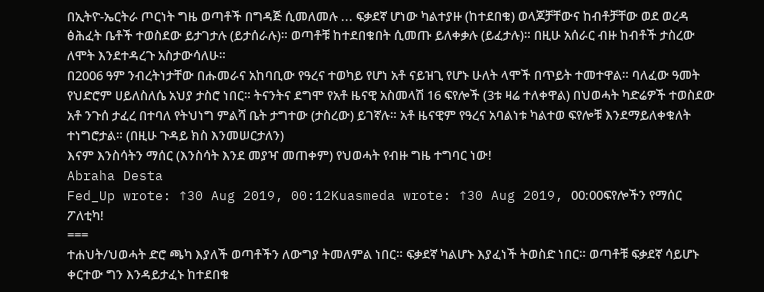በኢትዮ-ኤርትራ ጦርነት ግዜ ወጣቶች በግዳጅ ሲመለመሉ ... ፍቃደኛ ሆነው ካልተያዙ (ከተደበቁ) ወላጆቻቸውና ከብቶቻቸው ወደ ወረዳ ፅሕፈት ቤቶች ተወስደው ይታገታሉ (ይታሰራሉ)። ወጣቶቹ ከተደበቁበት ሲመጡ ይለቀቃሉ (ይፈታሉ)። በዚሁ አሰራር ብዙ ከብቶች ታስረው ለሞት እንደተዳረጉ አስታውሳለሁ።
በ2006 ዓም ንብረትነታቸው በሑመራና አከባቢው የዓረና ተወካይ የሆነ አቶ ናይዝጊ የሆኑ ሁለት ላሞች በጥይት ተመተዋል። ባለፈው ዓመት የህድሮም ሀይለስለሴ አህያ ታስሮ ነበር። ትናንትና ደግሞ የአቶ ዜናዊ አስመላሽ 16 ፍየሎች (3ቱ ዛሬ ተለቀዋል) በህወሓት ካድሬዎች ተወስደው አቶ ንጉሰ ታፈረ በተባለ የትህነግ ምልሻ ቤት ታግተው (ታስረው) ይገኛሉ። አቶ ዜናዊም የዓረና አባልነቱ ካልተወ ፍየሎቹ እንደማይለቀቁለት ተነግሮታል። (በዚሁ ጉዳይ ክስ እንመሠርታለን)
እናም እንስሳትን ማሰር (እንስሳት እንደ መያዣ መጠቀም) የህወሓት የብዙ ግዜ ተግባር ነው!
Abraha Desta
Fed_Up wrote: ↑30 Aug 2019, 00:12Kuasmeda wrote: ↑30 Aug 2019, 00:00ፍየሎችን የማሰር ፖለቲካ!
===
ተሐህት/ህወሓት ድሮ ጫካ እያለች ወጣቶችን ለውግያ ትመለምል ነበር። ፍቃደኛ ካልሆኑ እያፈነች ትወስድ ነበር። ወጣቶቹ ፍቃደኛ ሳይሆኑ ቀርተው ግን እንዳይታፈኑ ከተደበቁ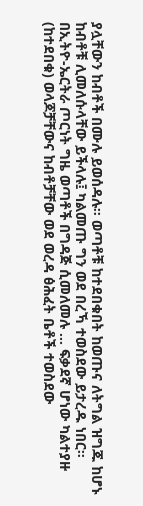ያሏቸውን ከብቶች በሙሉ ይወሰዳሉ። ወጣቶቹ ከተደበቁበት ከወጡና ለትግል ዝግጁ ከሆኑ ከብቶቹ ሊመለሱላቸው ይችላሉ፤ ካልመጡ ግን ወደ በረኻ ተወስደው ይታረዱ ነበር።
በኢትዮ-ኤርትራ ጦርነት ግዜ ወጣቶች በግዳጅ ሲመለመሉ ... ፍቃደኛ ሆነው ካልተያዙ (ከተደበቁ) ወላጆቻቸውና ከብቶቻቸው ወደ ወረዳ ፅሕፈት ቤቶች ተወስደው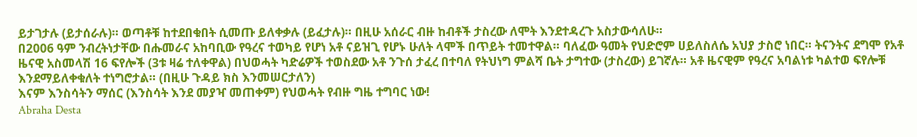ይታገታሉ (ይታሰራሉ)። ወጣቶቹ ከተደበቁበት ሲመጡ ይለቀቃሉ (ይፈታሉ)። በዚሁ አሰራር ብዙ ከብቶች ታስረው ለሞት እንደተዳረጉ አስታውሳለሁ።
በ2006 ዓም ንብረትነታቸው በሑመራና አከባቢው የዓረና ተወካይ የሆነ አቶ ናይዝጊ የሆኑ ሁለት ላሞች በጥይት ተመተዋል። ባለፈው ዓመት የህድሮም ሀይለስለሴ አህያ ታስሮ ነበር። ትናንትና ደግሞ የአቶ ዜናዊ አስመላሽ 16 ፍየሎች (3ቱ ዛሬ ተለቀዋል) በህወሓት ካድሬዎች ተወስደው አቶ ንጉሰ ታፈረ በተባለ የትህነግ ምልሻ ቤት ታግተው (ታስረው) ይገኛሉ። አቶ ዜናዊም የዓረና አባልነቱ ካልተወ ፍየሎቹ እንደማይለቀቁለት ተነግሮታል። (በዚሁ ጉዳይ ክስ እንመሠርታለን)
እናም እንስሳትን ማሰር (እንስሳት እንደ መያዣ መጠቀም) የህወሓት የብዙ ግዜ ተግባር ነው!
Abraha Desta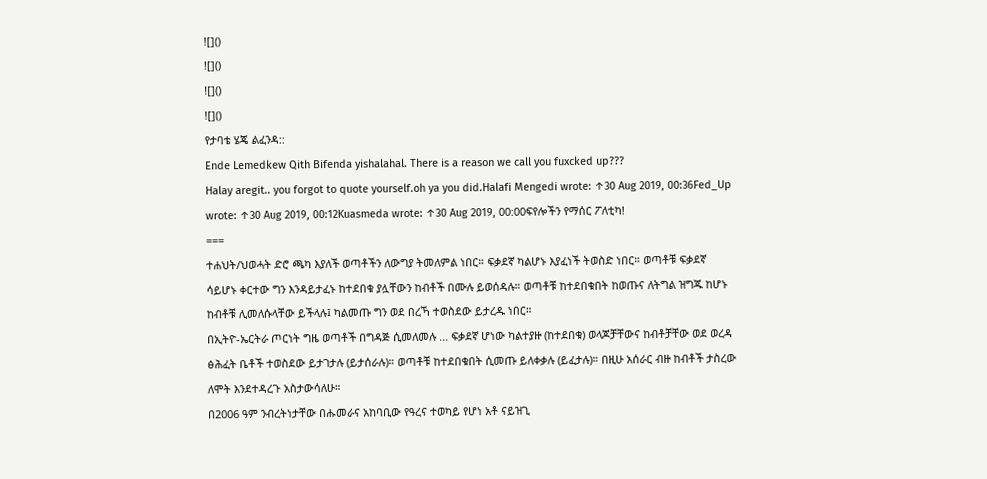![]()
![]()
![]()
![]()
የታባቴ ሄጄ ልፈንዳ::
Ende Lemedkew Qith Bifenda yishalahal. There is a reason we call you fuxcked up???
Halay aregit.. you forgot to quote yourself.oh ya you did.Halafi Mengedi wrote: ↑30 Aug 2019, 00:36Fed_Up wrote: ↑30 Aug 2019, 00:12Kuasmeda wrote: ↑30 Aug 2019, 00:00ፍየሎችን የማሰር ፖለቲካ!
===
ተሐህት/ህወሓት ድሮ ጫካ እያለች ወጣቶችን ለውግያ ትመለምል ነበር። ፍቃደኛ ካልሆኑ እያፈነች ትወስድ ነበር። ወጣቶቹ ፍቃደኛ ሳይሆኑ ቀርተው ግን እንዳይታፈኑ ከተደበቁ ያሏቸውን ከብቶች በሙሉ ይወሰዳሉ። ወጣቶቹ ከተደበቁበት ከወጡና ለትግል ዝግጁ ከሆኑ ከብቶቹ ሊመለሱላቸው ይችላሉ፤ ካልመጡ ግን ወደ በረኻ ተወስደው ይታረዱ ነበር።
በኢትዮ-ኤርትራ ጦርነት ግዜ ወጣቶች በግዳጅ ሲመለመሉ ... ፍቃደኛ ሆነው ካልተያዙ (ከተደበቁ) ወላጆቻቸውና ከብቶቻቸው ወደ ወረዳ ፅሕፈት ቤቶች ተወስደው ይታገታሉ (ይታሰራሉ)። ወጣቶቹ ከተደበቁበት ሲመጡ ይለቀቃሉ (ይፈታሉ)። በዚሁ አሰራር ብዙ ከብቶች ታስረው ለሞት እንደተዳረጉ አስታውሳለሁ።
በ2006 ዓም ንብረትነታቸው በሑመራና አከባቢው የዓረና ተወካይ የሆነ አቶ ናይዝጊ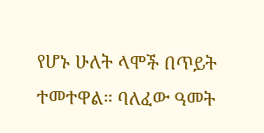የሆኑ ሁለት ላሞች በጥይት ተመተዋል። ባለፈው ዓመት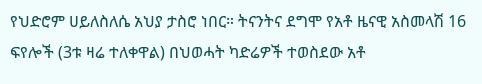የህድሮም ሀይለስለሴ አህያ ታስሮ ነበር። ትናንትና ደግሞ የአቶ ዜናዊ አስመላሽ 16 ፍየሎች (3ቱ ዛሬ ተለቀዋል) በህወሓት ካድሬዎች ተወስደው አቶ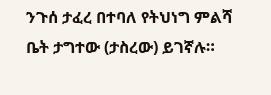ንጉሰ ታፈረ በተባለ የትህነግ ምልሻ ቤት ታግተው (ታስረው) ይገኛሉ።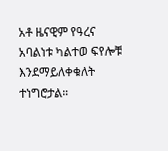አቶ ዜናዊም የዓረና አባልነቱ ካልተወ ፍየሎቹ እንደማይለቀቁለት ተነግሮታል።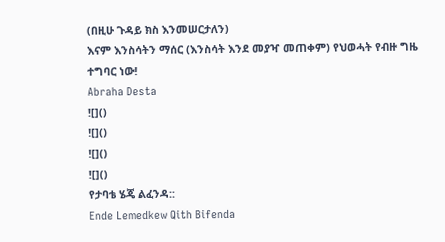(በዚሁ ጉዳይ ክስ እንመሠርታለን)
እናም እንስሳትን ማሰር (እንስሳት እንደ መያዣ መጠቀም) የህወሓት የብዙ ግዜ ተግባር ነው!
Abraha Desta
![]()
![]()
![]()
![]()
የታባቴ ሄጄ ልፈንዳ::
Ende Lemedkew Qith Bifenda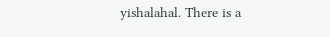yishalahal. There is a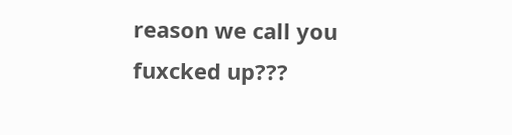reason we call you fuxcked up???